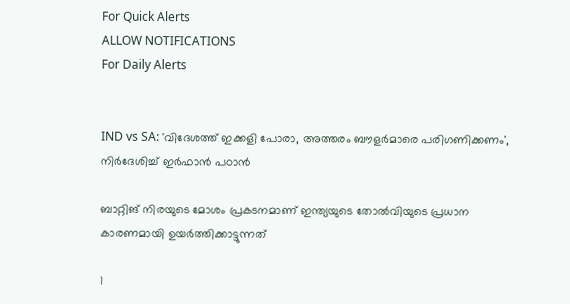For Quick Alerts
ALLOW NOTIFICATIONS
For Daily Alerts


IND vs SA: 'വിദേശത്ത് ഇക്കളി പോരാ, അത്തരം ബൗളര്‍മാരെ പരിഗണിക്കണം', നിര്‍ദേശിച്ച് ഇര്‍ഫാന്‍ പഠാന്‍

ബാറ്റിങ് നിരയുടെ മോശം പ്രകടനമാണ് ഇന്ത്യയുടെ തോല്‍വിയുടെ പ്രധാന കാരണമായി ഉയര്‍ത്തിക്കാട്ടുന്നത്

1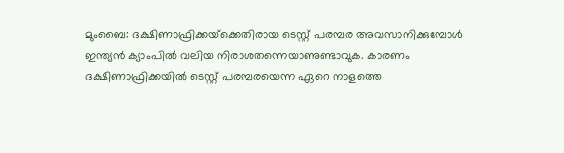മുംബൈ: ദക്ഷിണാഫ്രിക്കയ്‌ക്കെതിരായ ടെസ്റ്റ് പരമ്പര അവസാനിക്കുമ്പോള്‍ ഇന്ത്യന്‍ ക്യാംപില്‍ വലിയ നിരാശതന്നെയാണുണ്ടാവുക. കാരണം ദക്ഷിണാഫ്രിക്കയില്‍ ടെസ്റ്റ് പരമ്പരയെന്ന ഏറെ നാളത്തെ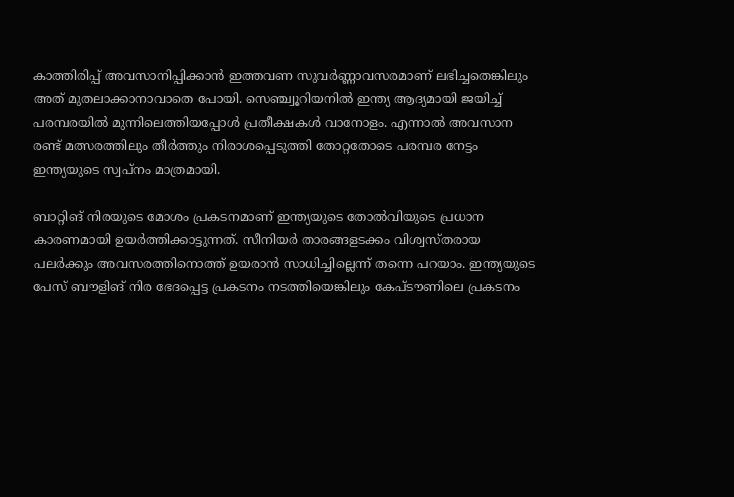കാത്തിരിപ്പ് അവസാനിപ്പിക്കാന്‍ ഇത്തവണ സുവര്‍ണ്ണാവസരമാണ് ലഭിച്ചതെങ്കിലും അത് മുതലാക്കാനാവാതെ പോയി. സെഞ്ച്വൂറിയനില്‍ ഇന്ത്യ ആദ്യമായി ജയിച്ച് പരമ്പരയില്‍ മുന്നിലെത്തിയപ്പോള്‍ പ്രതീക്ഷകള്‍ വാനോളം. എന്നാല്‍ അവസാന രണ്ട് മത്സരത്തിലും തീര്‍ത്തും നിരാശപ്പെടുത്തി തോറ്റതോടെ പരമ്പര നേട്ടം ഇന്ത്യയുടെ സ്വപ്‌നം മാത്രമായി.

ബാറ്റിങ് നിരയുടെ മോശം പ്രകടനമാണ് ഇന്ത്യയുടെ തോല്‍വിയുടെ പ്രധാന കാരണമായി ഉയര്‍ത്തിക്കാട്ടുന്നത്. സീനിയര്‍ താരങ്ങളടക്കം വിശ്വസ്തരായ പലര്‍ക്കും അവസരത്തിനൊത്ത് ഉയരാന്‍ സാധിച്ചില്ലെന്ന് തന്നെ പറയാം. ഇന്ത്യയുടെ പേസ് ബൗളിങ് നിര ഭേദപ്പെട്ട പ്രകടനം നടത്തിയെങ്കിലും കേപ്ടൗണിലെ പ്രകടനം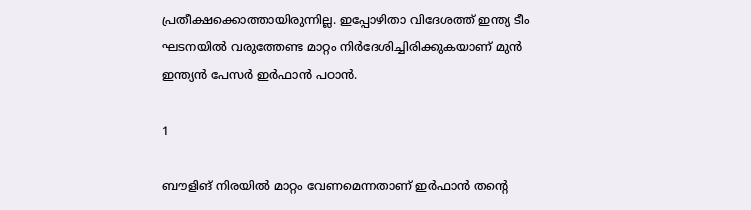പ്രതീക്ഷക്കൊത്തായിരുന്നില്ല. ഇപ്പോഴിതാ വിദേശത്ത് ഇന്ത്യ ടീം ഘടനയില്‍ വരുത്തേണ്ട മാറ്റം നിര്‍ദേശിച്ചിരിക്കുകയാണ് മുന്‍ ഇന്ത്യന്‍ പേസര്‍ ഇര്‍ഫാന്‍ പഠാന്‍.

1

ബൗളിങ് നിരയില്‍ മാറ്റം വേണമെന്നതാണ് ഇര്‍ഫാന്‍ തന്റെ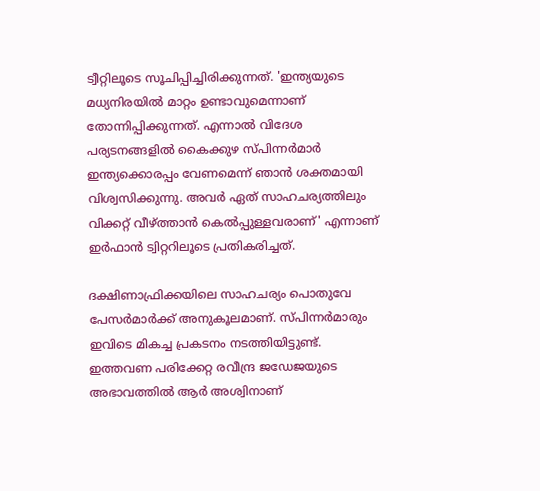ട്വീറ്റിലൂടെ സൂചിപ്പിച്ചിരിക്കുന്നത്. 'ഇന്ത്യയുടെ മധ്യനിരയില്‍ മാറ്റം ഉണ്ടാവുമെന്നാണ് തോന്നിപ്പിക്കുന്നത്. എന്നാല്‍ വിദേശ പര്യടനങ്ങളില്‍ കൈക്കുഴ സ്പിന്നര്‍മാര്‍ ഇന്ത്യക്കൊരപ്പം വേണമെന്ന് ഞാന്‍ ശക്തമായി വിശ്വസിക്കുന്നു. അവര്‍ ഏത് സാഹചര്യത്തിലും വിക്കറ്റ് വീഴ്ത്താന്‍ കെല്‍പ്പുള്ളവരാണ്' എന്നാണ് ഇര്‍ഫാന്‍ ട്വിറ്ററിലൂടെ പ്രതികരിച്ചത്.

ദക്ഷിണാഫ്രിക്കയിലെ സാഹചര്യം പൊതുവേ പേസര്‍മാര്‍ക്ക് അനുകൂലമാണ്. സ്പിന്നര്‍മാരും ഇവിടെ മികച്ച പ്രകടനം നടത്തിയിട്ടുണ്ട്. ഇത്തവണ പരിക്കേറ്റ രവീന്ദ്ര ജഡേജയുടെ അഭാവത്തില്‍ ആര്‍ അശ്വിനാണ്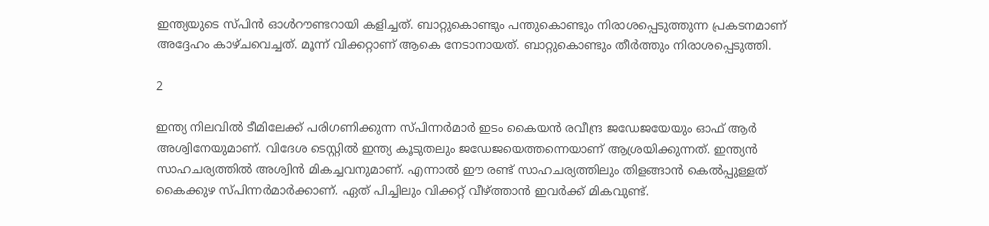ഇന്ത്യയുടെ സ്പിന്‍ ഓള്‍റൗണ്ടറായി കളിച്ചത്. ബാറ്റുകൊണ്ടും പന്തുകൊണ്ടും നിരാശപ്പെടുത്തുന്ന പ്രകടനമാണ് അദ്ദേഹം കാഴ്ചവെച്ചത്. മൂന്ന് വിക്കറ്റാണ് ആകെ നേടാനായത്. ബാറ്റുകൊണ്ടും തീര്‍ത്തും നിരാശപ്പെടുത്തി.

2

ഇന്ത്യ നിലവില്‍ ടീമിലേക്ക് പരിഗണിക്കുന്ന സ്പിന്നര്‍മാര്‍ ഇടം കൈയന്‍ രവീന്ദ്ര ജഡേജയേയും ഓഫ് ആര്‍ അശ്വിനേയുമാണ്. വിദേശ ടെസ്റ്റില്‍ ഇന്ത്യ കൂടുതലും ജഡേജയെത്തന്നെയാണ് ആശ്രയിക്കുന്നത്. ഇന്ത്യന്‍ സാഹചര്യത്തില്‍ അശ്വിന്‍ മികച്ചവനുമാണ്. എന്നാല്‍ ഈ രണ്ട് സാഹചര്യത്തിലും തിളങ്ങാന്‍ കെല്‍പ്പുള്ളത് കൈക്കുഴ സ്പിന്നര്‍മാര്‍ക്കാണ്. ഏത് പിച്ചിലും വിക്കറ്റ് വീഴ്ത്താന്‍ ഇവര്‍ക്ക് മികവുണ്ട്.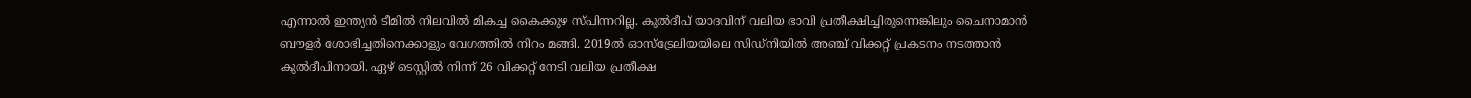എന്നാല്‍ ഇന്ത്യന്‍ ടീമില്‍ നിലവില്‍ മികച്ച കൈക്കുഴ സ്പിന്നറില്ല. കുല്‍ദീപ് യാദവിന് വലിയ ഭാവി പ്രതീക്ഷിച്ചിരുന്നെങ്കിലും ചൈനാമാന്‍ ബൗളര്‍ ശോഭിച്ചതിനെക്കാളും വേഗത്തില്‍ നിറം മങ്ങി. 2019ല്‍ ഓസ്‌ട്രേലിയയിലെ സിഡ്‌നിയില്‍ അഞ്ച് വിക്കറ്റ് പ്രകടനം നടത്താന്‍ കുല്‍ദീപിനായി. ഏഴ് ടെസ്റ്റില്‍ നിന്ന് 26 വിക്കറ്റ് നേടി വലിയ പ്രതീക്ഷ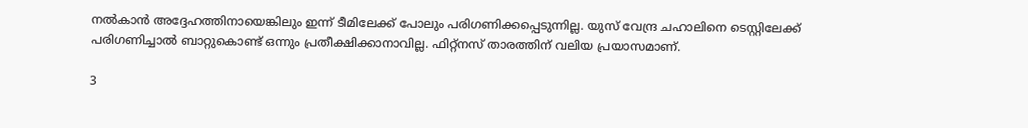നല്‍കാന്‍ അദ്ദേഹത്തിനായെങ്കിലും ഇന്ന് ടീമിലേക്ക് പോലും പരിഗണിക്കപ്പെടുന്നില്ല. യുസ് വേന്ദ്ര ചഹാലിനെ ടെസ്റ്റിലേക്ക് പരിഗണിച്ചാല്‍ ബാറ്റുകൊണ്ട് ഒന്നും പ്രതീക്ഷിക്കാനാവില്ല. ഫിറ്റ്‌നസ് താരത്തിന് വലിയ പ്രയാസമാണ്.

3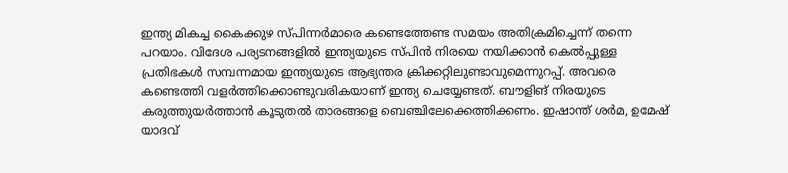ഇന്ത്യ മികച്ച കൈക്കുഴ സ്പിന്നര്‍മാരെ കണ്ടെത്തേണ്ട സമയം അതിക്രമിച്ചെന്ന് തന്നെ പറയാം. വിദേശ പര്യടനങ്ങളില്‍ ഇന്ത്യയുടെ സ്പിന്‍ നിരയെ നയിക്കാന്‍ കെല്‍പ്പുള്ള പ്രതിഭകള്‍ സമ്പന്നമായ ഇന്ത്യയുടെ ആഭ്യന്തര ക്രിക്കറ്റിലുണ്ടാവുമെന്നുറപ്പ്. അവരെ കണ്ടെത്തി വളര്‍ത്തിക്കൊണ്ടുവരികയാണ് ഇന്ത്യ ചെയ്യേണ്ടത്. ബൗളിങ് നിരയുടെ കരുത്തുയര്‍ത്താന്‍ കൂടുതല്‍ താരങ്ങളെ ബെഞ്ചിലേക്കെത്തിക്കണം. ഇഷാന്ത് ശര്‍മ, ഉമേഷ് യാദവ്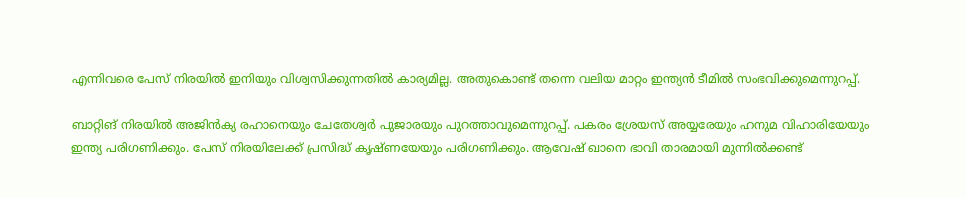എന്നിവരെ പേസ് നിരയില്‍ ഇനിയും വിശ്വസിക്കുന്നതില്‍ കാര്യമില്ല. അതുകൊണ്ട് തന്നെ വലിയ മാറ്റം ഇന്ത്യന്‍ ടീമില്‍ സംഭവിക്കുമെന്നുറപ്പ്.

ബാറ്റിങ് നിരയില്‍ അജിന്‍ക്യ രഹാനെയും ചേതേശ്വര്‍ പുജാരയും പുറത്താവുമെന്നുറപ്പ്. പകരം ശ്രേയസ് അയ്യരേയും ഹനുമ വിഹാരിയേയും ഇന്ത്യ പരിഗണിക്കും. പേസ് നിരയിലേക്ക് പ്രസിദ്ധ് കൃഷ്ണയേയും പരിഗണിക്കും. ആവേഷ് ഖാനെ ഭാവി താരമായി മുന്നില്‍ക്കണ്ട്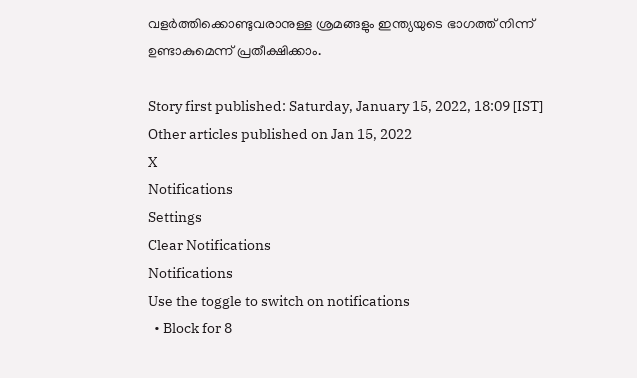വളര്‍ത്തിക്കൊണ്ടുവരാനുള്ള ശ്രമങ്ങളും ഇന്ത്യയുടെ ഭാഗത്ത് നിന്ന് ഉണ്ടാകുമെന്ന് പ്രതീക്ഷിക്കാം.

Story first published: Saturday, January 15, 2022, 18:09 [IST]
Other articles published on Jan 15, 2022
X
Notifications
Settings
Clear Notifications
Notifications
Use the toggle to switch on notifications
  • Block for 8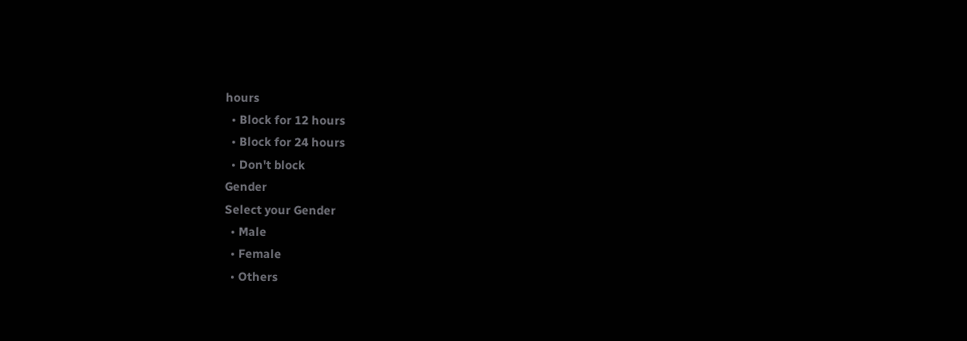hours
  • Block for 12 hours
  • Block for 24 hours
  • Don't block
Gender
Select your Gender
  • Male
  • Female
  • Others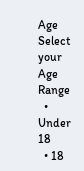Age
Select your Age Range
  • Under 18
  • 18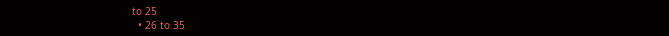to 25
  • 26 to 35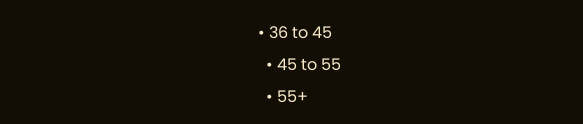• 36 to 45
  • 45 to 55
  • 55+